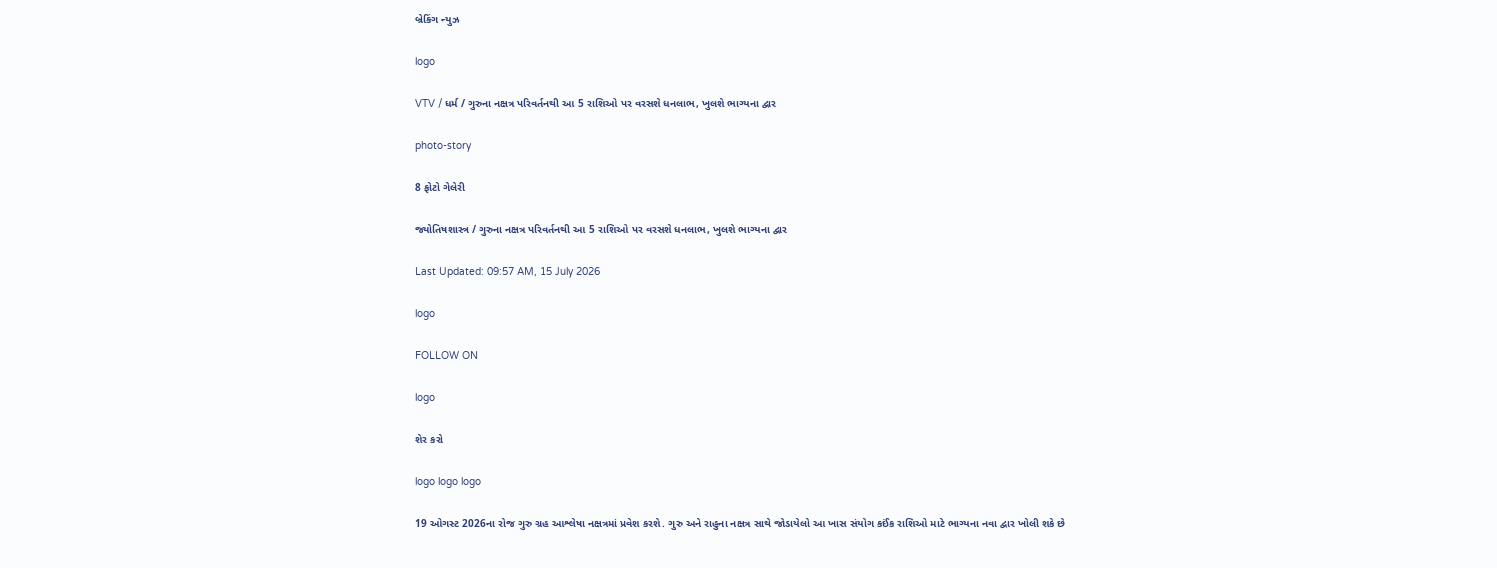બ્રેકિંગ ન્યુઝ

logo

VTV / ધર્મ / ગુરુના નક્ષત્ર પરિવર્તનથી આ 5 રાશિઓ પર વરસશે ધનલાભ, ખુલશે ભાગ્યના દ્વાર

photo-story

8 ફોટો ગેલેરી

જ્યોતિષશાસ્ત્ર / ગુરુના નક્ષત્ર પરિવર્તનથી આ 5 રાશિઓ પર વરસશે ધનલાભ, ખુલશે ભાગ્યના દ્વાર

Last Updated: 09:57 AM, 15 July 2026

logo

FOLLOW ON

logo

શેર કરો

logo logo logo

19 ઓગસ્ટ 2026ના રોજ ગુરુ ગ્રહ આશ્લેષા નક્ષત્રમાં પ્રવેશ કરશે. ગુરુ અને રાહુના નક્ષત્ર સાથે જોડાયેલો આ ખાસ સંયોગ કઈંક રાશિઓ માટે ભાગ્યના નવા દ્વાર ખોલી શકે છે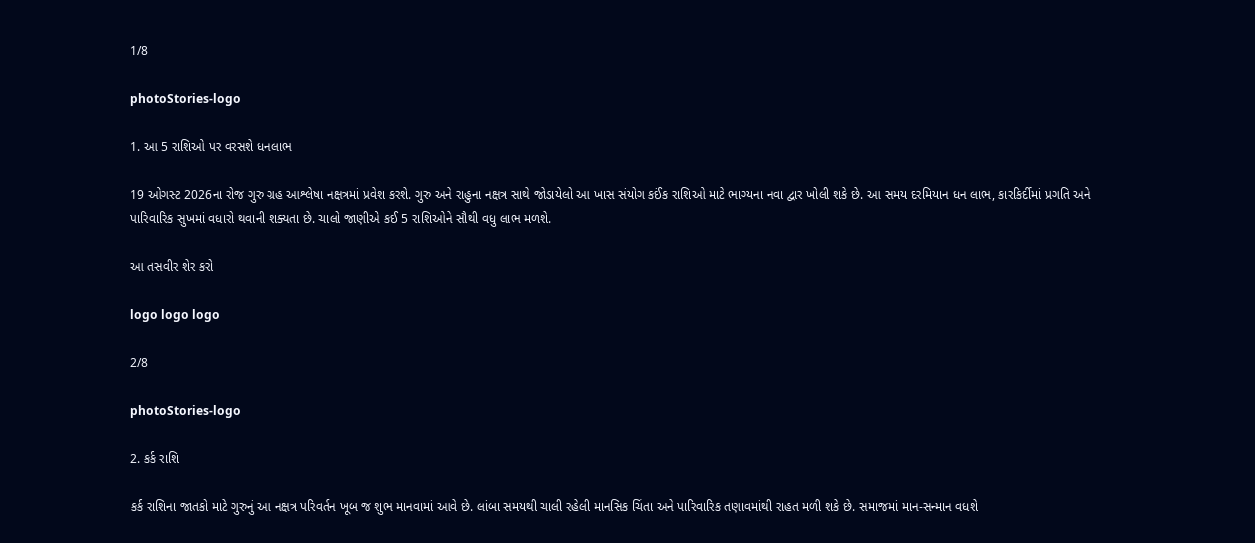1/8

photoStories-logo

1. આ 5 રાશિઓ પર વરસશે ધનલાભ

19 ઓગસ્ટ 2026ના રોજ ગુરુ ગ્રહ આશ્લેષા નક્ષત્રમાં પ્રવેશ કરશે. ગુરુ અને રાહુના નક્ષત્ર સાથે જોડાયેલો આ ખાસ સંયોગ કઈંક રાશિઓ માટે ભાગ્યના નવા દ્વાર ખોલી શકે છે. આ સમય દરમિયાન ધન લાભ, કારકિર્દીમાં પ્રગતિ અને પારિવારિક સુખમાં વધારો થવાની શક્યતા છે. ચાલો જાણીએ કઈ 5 રાશિઓને સૌથી વધુ લાભ મળશે.

આ તસવીર શેર કરો

logo logo logo

2/8

photoStories-logo

2. કર્ક રાશિ

કર્ક રાશિના જાતકો માટે ગુરુનું આ નક્ષત્ર પરિવર્તન ખૂબ જ શુભ માનવામાં આવે છે. લાંબા સમયથી ચાલી રહેલી માનસિક ચિંતા અને પારિવારિક તણાવમાંથી રાહત મળી શકે છે. સમાજમાં માન-સન્માન વધશે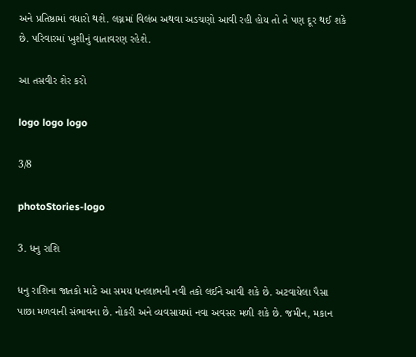અને પ્રતિષ્ઠામાં વધારો થશે. લગ્નમાં વિલંબ અથવા અડચણો આવી રહી હોય તો તે પણ દૂર થઈ શકે છે. પરિવારમાં ખુશીનું વાતાવરણ રહેશે.

આ તસવીર શેર કરો

logo logo logo

3/8

photoStories-logo

3. ધનુ રાશિ

ધનુ રાશિના જાતકો માટે આ સમય ધનલાભની નવી તકો લઈને આવી શકે છે. અટવાયેલા પૈસા પાછા મળવાની સંભાવના છે. નોકરી અને વ્યવસાયમાં નવા અવસર મળી શકે છે. જમીન, મકાન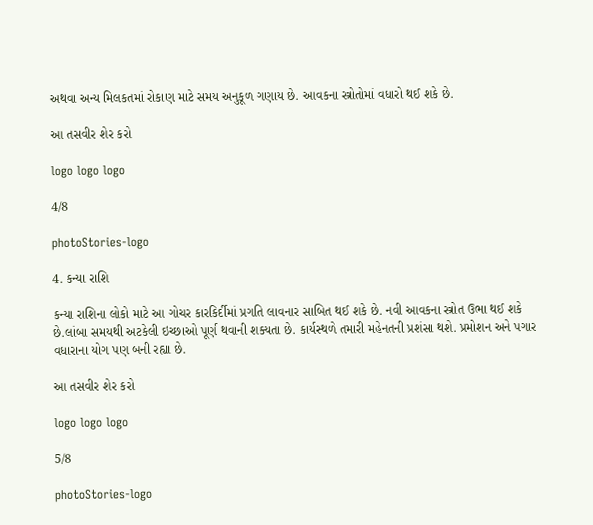અથવા અન્ય મિલકતમાં રોકાણ માટે સમય અનુકૂળ ગણાય છે. આવકના સ્ત્રોતોમાં વધારો થઈ શકે છે.

આ તસવીર શેર કરો

logo logo logo

4/8

photoStories-logo

4. કન્યા રાશિ

કન્યા રાશિના લોકો માટે આ ગોચર કારકિર્દીમાં પ્રગતિ લાવનાર સાબિત થઈ શકે છે. નવી આવકના સ્ત્રોત ઉભા થઈ શકે છે.લાંબા સમયથી અટકેલી ઇચ્છાઓ પૂર્ણ થવાની શક્યતા છે. કાર્યસ્થળે તમારી મહેનતની પ્રશંસા થશે. પ્રમોશન અને પગાર વધારાના યોગ પણ બની રહ્યા છે.

આ તસવીર શેર કરો

logo logo logo

5/8

photoStories-logo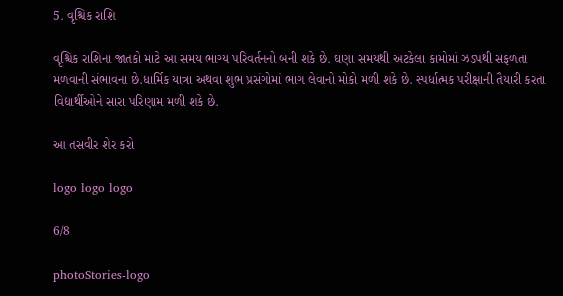5. વૃશ્ચિક રાશિ

વૃશ્ચિક રાશિના જાતકો માટે આ સમય ભાગ્ય પરિવર્તનનો બની શકે છે. ઘણા સમયથી અટકેલા કામોમાં ઝડપથી સફળતા મળવાની સંભાવના છે.ધાર્મિક યાત્રા અથવા શુભ પ્રસંગોમાં ભાગ લેવાનો મોકો મળી શકે છે. સ્પર્ધાત્મક પરીક્ષાની તૈયારી કરતા વિદ્યાર્થીઓને સારા પરિણામ મળી શકે છે.

આ તસવીર શેર કરો

logo logo logo

6/8

photoStories-logo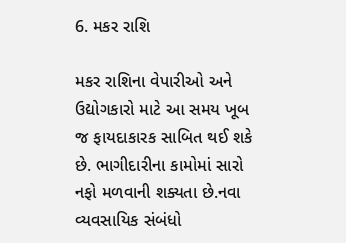6. મકર રાશિ

મકર રાશિના વેપારીઓ અને ઉદ્યોગકારો માટે આ સમય ખૂબ જ ફાયદાકારક સાબિત થઈ શકે છે. ભાગીદારીના કામોમાં સારો નફો મળવાની શક્યતા છે.નવા વ્યવસાયિક સંબંધો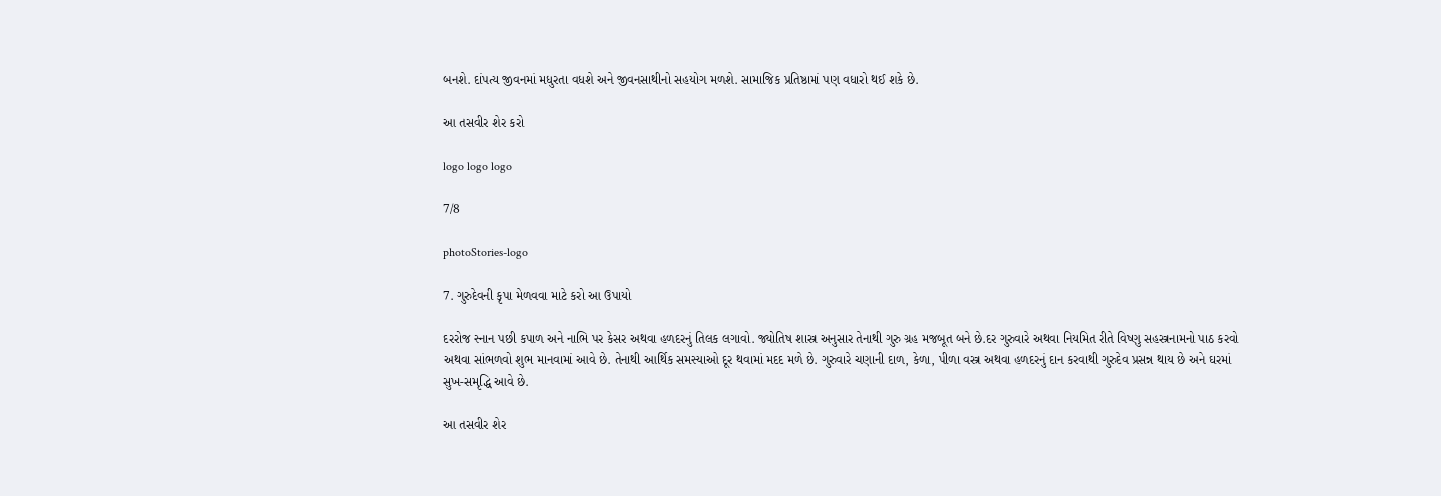બનશે. દાંપત્ય જીવનમાં મધુરતા વધશે અને જીવનસાથીનો સહયોગ મળશે. સામાજિક પ્રતિષ્ઠામાં પણ વધારો થઈ શકે છે.

આ તસવીર શેર કરો

logo logo logo

7/8

photoStories-logo

7. ગુરુદેવની કૃપા મેળવવા માટે કરો આ ઉપાયો

દરરોજ સ્નાન પછી કપાળ અને નાભિ પર કેસર અથવા હળદરનું તિલક લગાવો. જ્યોતિષ શાસ્ત્ર અનુસાર તેનાથી ગુરુ ગ્રહ મજબૂત બને છે.દર ગુરુવારે અથવા નિયમિત રીતે વિષ્ણુ સહસ્ત્રનામનો પાઠ કરવો અથવા સાંભળવો શુભ માનવામાં આવે છે. તેનાથી આર્થિક સમસ્યાઓ દૂર થવામાં મદદ મળે છે. ગુરુવારે ચણાની દાળ, કેળા, પીળા વસ્ત્ર અથવા હળદરનું દાન કરવાથી ગુરુદેવ પ્રસન્ન થાય છે અને ઘરમાં સુખ-સમૃદ્ધિ આવે છે.

આ તસવીર શેર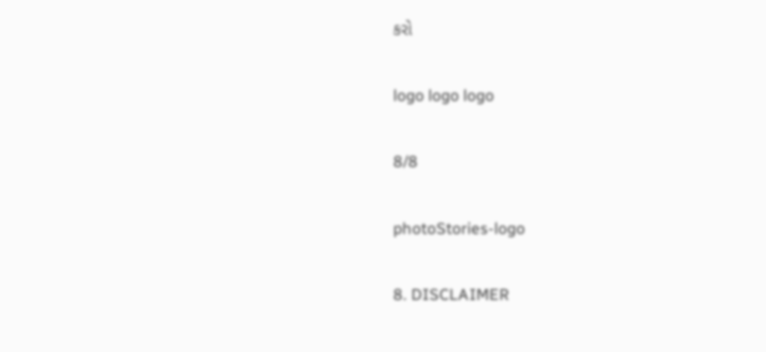કરો

logo logo logo

8/8

photoStories-logo

8. DISCLAIMER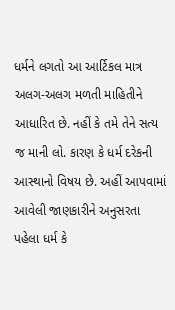ધર્મને લગતો આ આર્ટિકલ માત્ર અલગ-અલગ મળતી માહિતીને આધારિત છે. નહીં કે તમે તેને સત્ય જ માની લો. કારણ કે ધર્મ દરેકની આસ્થાનો વિષય છે. અહીં આપવામાં આવેલી જાણકારીને અનુસરતા પહેલા ધર્મ કે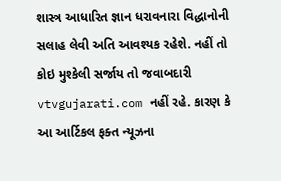શાસ્ત્ર આધારિત જ્ઞાન ધરાવનારા વિદ્ધાનોની સલાહ લેવી અતિ આવશ્યક રહેશે. નહીં તો કોઇ મુશ્કેલી સર્જાય તો જવાબદારી vtvgujarati.com નહીં રહે. કારણ કે આ આર્ટિકલ ફક્ત ન્યૂઝના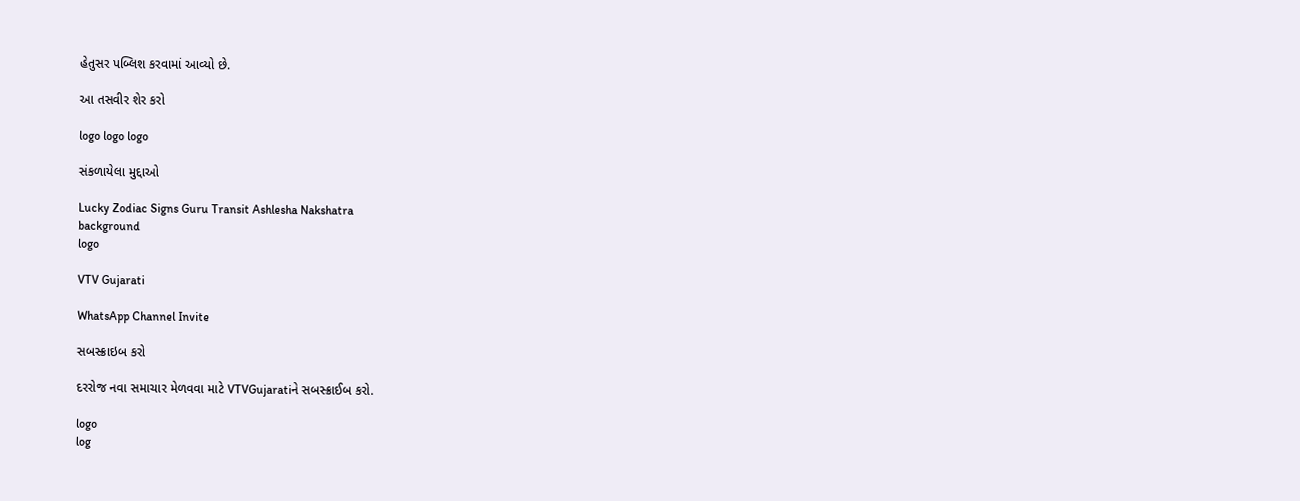હેતુસર પબ્લિશ કરવામાં આવ્યો છે.

આ તસવીર શેર કરો

logo logo logo

સંકળાયેલા મુદ્દાઓ

Lucky Zodiac Signs Guru Transit Ashlesha Nakshatra
background
logo

VTV Gujarati

WhatsApp Channel Invite

સબસ્ક્રાઇબ કરો

દરરોજ નવા સમાચાર મેળવવા માટે VTVGujaratiને સબસ્ક્રાઈબ કરો.

logo
log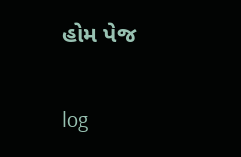હોમ પેજ

log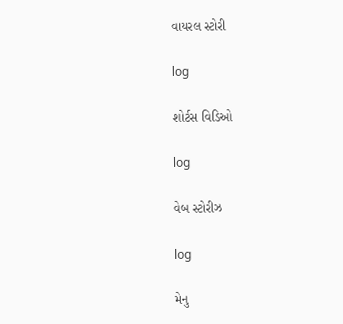વાયરલ સ્ટોરી

log

શોર્ટસ વિડિઓ

log

વેબ સ્ટોરીઝ

log

મેનુ